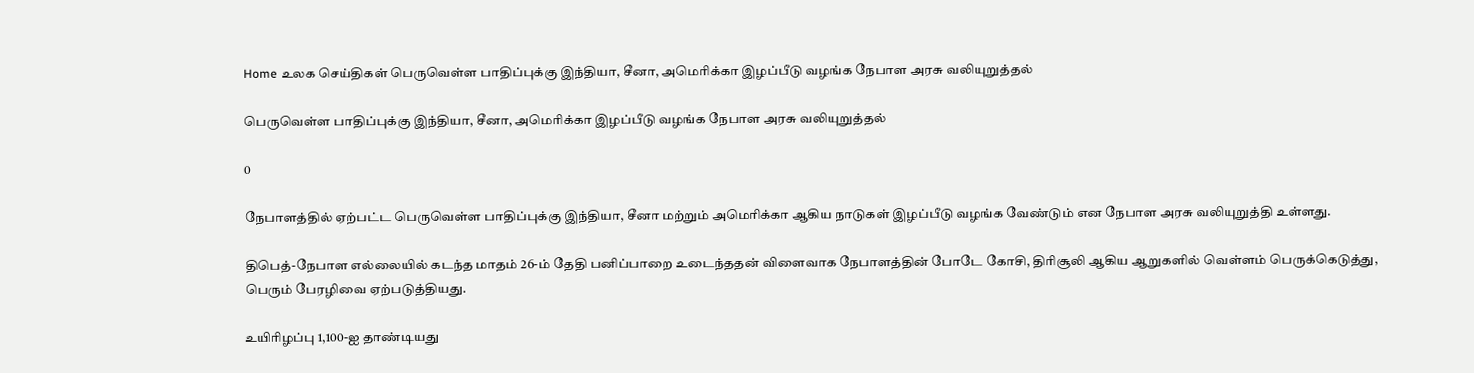Home உலக செய்திகள் பெருவெள்ள பாதிப்புக்கு இந்தியா, சீனா, அமெரிக்கா இழப்பீடு வழங்க நேபாள அரசு வலியுறுத்தல்

பெருவெள்ள பாதிப்புக்கு இந்தியா, சீனா, அமெரிக்கா இழப்பீடு வழங்க நேபாள அரசு வலியுறுத்தல்

0

நேபாளத்தில் ஏற்பட்ட பெருவெள்ள பாதிப்புக்கு இந்தியா, சீனா மற்றும் அமெரிக்கா ஆகிய நாடுகள் இழப்பீடு வழங்க வேண்டும் என நேபாள அரசு வலியுறுத்தி உள்ளது.

திபெத்-நேபாள எல்லையில் கடந்த மாதம் 26-ம் தேதி பனிப்பாறை உடைந்ததன் விளைவாக நேபாளத்தின் போடே கோசி, திரிசூலி ஆகிய ஆறுகளில் வெள்ளம் பெருக்கெடுத்து, பெரும் பேரழிவை ஏற்படுத்தியது.

உயிரிழப்பு 1,100-ஐ தாண்டியது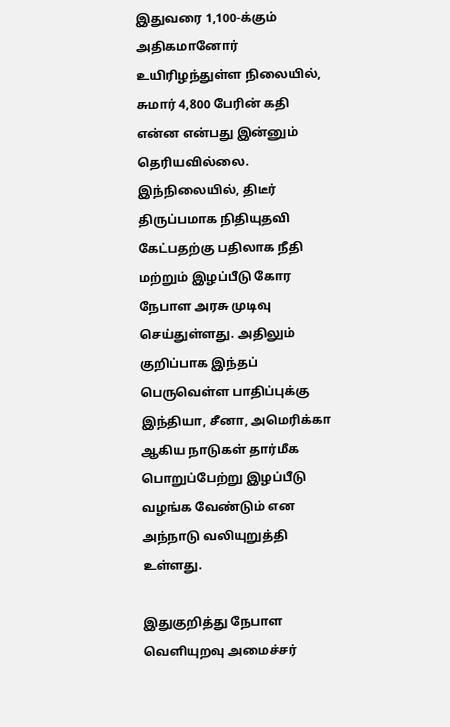இதுவரை 1,100-க்கும் அதிகமானோர் உயிரிழந்துள்ள நிலையில், சுமார் 4,800 பேரின் கதி என்ன என்பது இன்னும் தெரியவில்லை. இந்நிலையில், திடீர் திருப்பமாக நிதியுதவி கேட்பதற்கு பதிலாக நீதி மற்றும் இழப்பீடு கோர நேபாள அரசு முடிவு செய்துள்ளது. அதிலும் குறிப்பாக இந்தப் பெருவெள்ள பாதிப்புக்கு இந்தியா, சீனா, அமெரிக்கா ஆகிய நாடுகள் தார்மீக பொறுப்பேற்று இழப்பீடு வழங்க வேண்டும் என அந்நாடு வலியுறுத்தி உள்ளது.

இதுகுறித்து நேபாள வெளியுறவு அமைச்சர்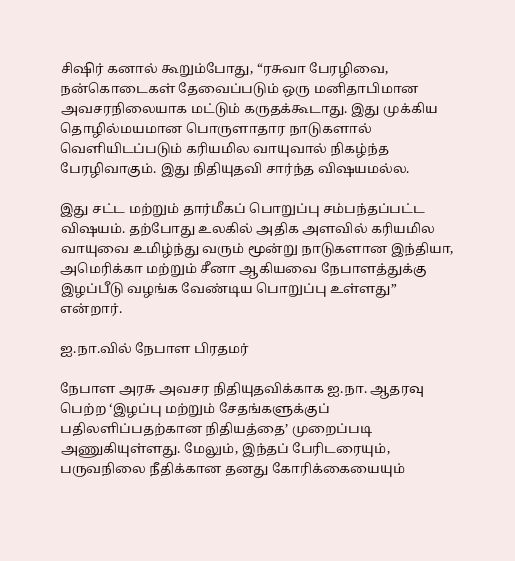சிஷிர் கனால் கூறும்போது, “ரசுவா பேரழிவை, நன்கொடைகள் தேவைப்படும் ஒரு மனிதாபிமான அவசரநிலையாக மட்டும் கருதக்கூடாது. இது முக்கிய தொழில்மயமான பொருளாதார நாடுகளால் வெளியிடப்படும் கரியமில வாயுவால் நிகழ்ந்த பேரழிவாகும். இது நிதியுதவி சார்ந்த விஷயமல்ல.

இது சட்ட மற்றும் தார்மீகப் பொறுப்பு சம்பந்தப்பட்ட விஷயம். தற்போது உலகில் அதிக அளவில் கரியமில வாயுவை உமிழ்ந்து வரும் மூன்று நாடுகளான இந்தியா, அமெரிக்கா மற்றும் சீனா ஆகியவை நேபாளத்துக்கு இழப்பீடு வழங்க வேண்டிய பொறுப்பு உள்ளது” என்றார்.

ஐ.நா.வில் நேபாள பிரதமர்

நேபாள அரசு அவசர நிதியுதவிக்காக ஐ.நா. ஆதரவு பெற்ற ‘இழப்பு மற்றும் சேதங்களுக்குப் பதிலளிப்பதற்கான நிதியத்தை’ முறைப்படி அணுகியுள்ளது. மேலும், இந்தப் பேரிடரையும், பருவநிலை நீதிக்கான தனது கோரிக்கையையும்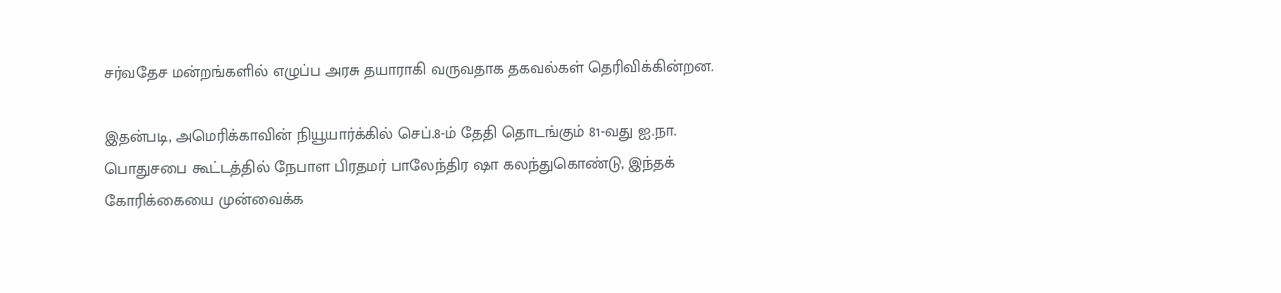சர்வதேச மன்றங்களில் எழுப்ப அரசு தயாராகி வருவதாக தகவல்கள் தெரிவிக்கின்றன.

இதன்படி, அமெரிக்காவின் நியூயார்க்கில் செப்.8-ம் தேதி தொடங்கும் 81-வது ஐ.நா. பொதுசபை கூட்டத்தில் நேபாள பிரதமர் பாலேந்திர ஷா கலந்துகொண்டு, இந்தக் கோரிக்கையை முன்வைக்க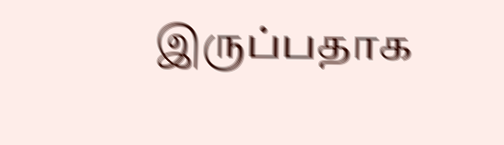இருப்பதாக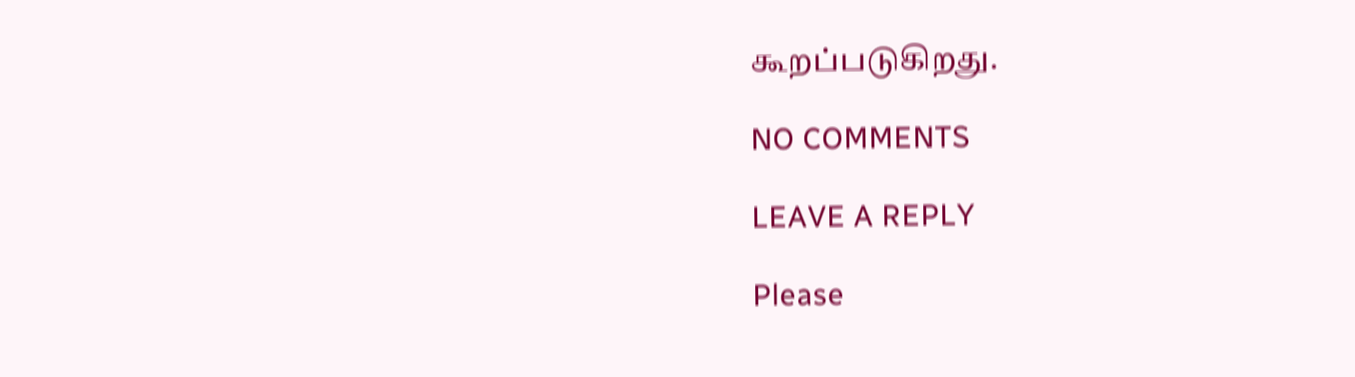கூறப்படுகிறது.

NO COMMENTS

LEAVE A REPLY

Please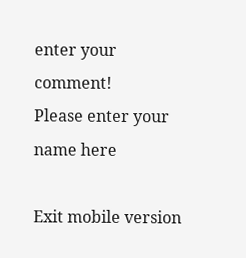enter your comment!
Please enter your name here

Exit mobile version